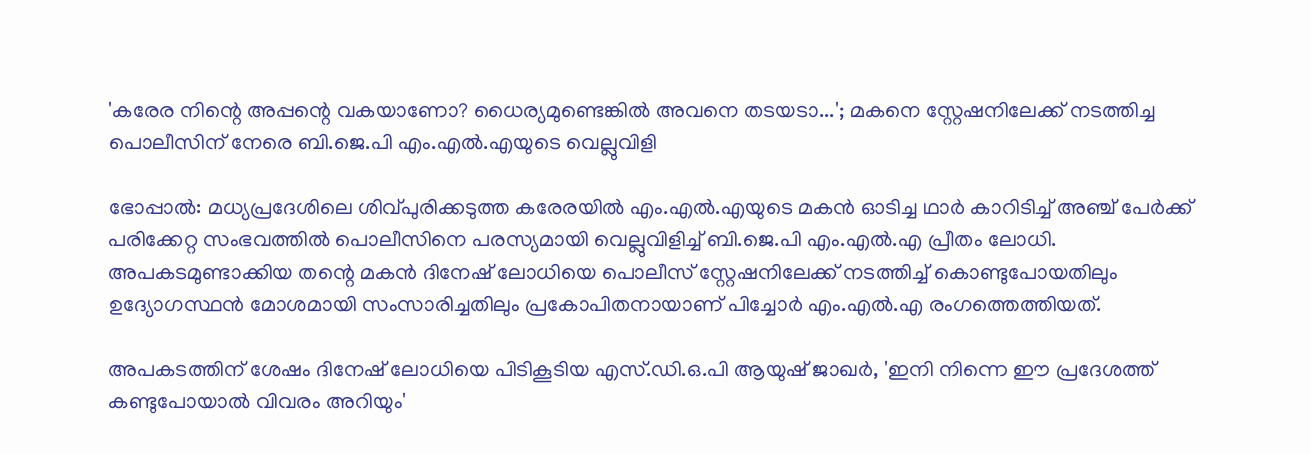'കരേര നിന്റെ അപ്പന്റെ വകയാണോ? ധൈര്യമുണ്ടെങ്കിൽ അവനെ തടയടാ...'; മകനെ സ്റ്റേഷനിലേക്ക് നടത്തിച്ച പൊലീസിന് നേരെ ബി.ജെ.പി എം.എൽ.എയുടെ വെല്ലുവിളി

ഭോപ്പാൽ: മധ്യപ്രദേശിലെ ശിവ്പുരിക്കടുത്ത കരേരയിൽ എം.എൽ.എയുടെ മകൻ ഓടിച്ച ഥാർ കാറിടിച്ച് അഞ്ച് പേർക്ക് പരിക്കേറ്റ സംഭവത്തിൽ പൊലീസിനെ പരസ്യമായി വെല്ലുവിളിച്ച് ബി.ജെ.പി എം.എൽ.എ പ്രീതം ലോധി. അപകടമുണ്ടാക്കിയ തന്റെ മകൻ ദിനേഷ് ലോധിയെ പൊലീസ് സ്റ്റേഷനിലേക്ക് നടത്തിച്ച് കൊണ്ടുപോയതിലും ഉദ്യോഗസ്ഥൻ മോശമായി സംസാരിച്ചതിലും പ്രകോപിതനായാണ് പിച്ചോർ എം.എൽ.എ രംഗത്തെത്തിയത്.

അപകടത്തിന് ശേഷം ദിനേഷ് ലോധിയെ പിടികൂടിയ എസ്‌.ഡി.ഒ.പി ആയുഷ് ജാഖർ, 'ഇനി നിന്നെ ഈ പ്രദേശത്ത് കണ്ടുപോയാൽ വിവരം അറിയും'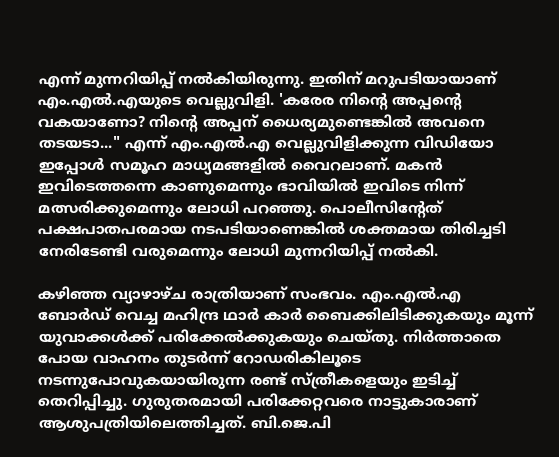എന്ന് മുന്നറിയിപ്പ് നൽകിയിരുന്നു. ഇതിന് മറുപടിയായാണ് എം.എൽ.എയുടെ വെല്ലുവിളി. 'കരേര നിന്റെ അപ്പന്റെ വകയാണോ? നിന്റെ അപ്പന് ധൈര്യമുണ്ടെങ്കിൽ അവനെ തടയടാ..." എന്ന് എം.എൽ.എ വെല്ലുവിളിക്കുന്ന വിഡിയോ ഇപ്പോൾ സമൂഹ മാധ്യമങ്ങളിൽ വൈറലാണ്. മകൻ ഇവിടെത്തന്നെ കാണുമെന്നും ഭാവിയിൽ ഇവിടെ നിന്ന് മത്സരിക്കുമെന്നും ലോധി പറഞ്ഞു. പൊലീസിന്റേത് പക്ഷപാതപരമായ നടപടിയാണെങ്കിൽ ശക്തമായ തിരിച്ചടി നേരിടേണ്ടി വരുമെന്നും ലോധി മുന്നറിയിപ്പ് നൽകി.

കഴിഞ്ഞ വ്യാഴാഴ്ച രാത്രിയാണ് സംഭവം. എം.എൽ.എ ബോർഡ് വെച്ച മഹിന്ദ്ര ഥാർ കാർ ബൈക്കിലിടിക്കുകയും മൂന്ന് യുവാക്കൾക്ക് പരിക്കേൽക്കുകയും ചെയ്തു. നിർത്താതെ പോയ വാഹനം തുടർന്ന് റോഡരികിലൂടെ നടന്നുപോവുകയായിരുന്ന രണ്ട് സ്ത്രീകളെയും ഇടിച്ച് തെറിപ്പിച്ചു. ഗുരുതരമായി പരിക്കേറ്റവരെ നാട്ടുകാരാണ് ആശുപത്രിയിലെത്തിച്ചത്. ബി.ജെ.പി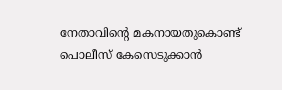നേതാവിന്റെ മകനായതുകൊണ്ട് പൊലീസ് കേസെടുക്കാൻ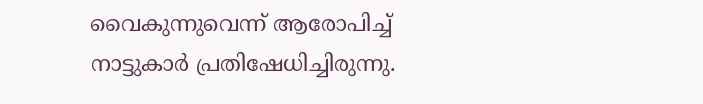വൈകുന്നുവെന്ന് ആരോപിച്ച് നാട്ടുകാർ പ്രതിഷേധിച്ചിരുന്നു.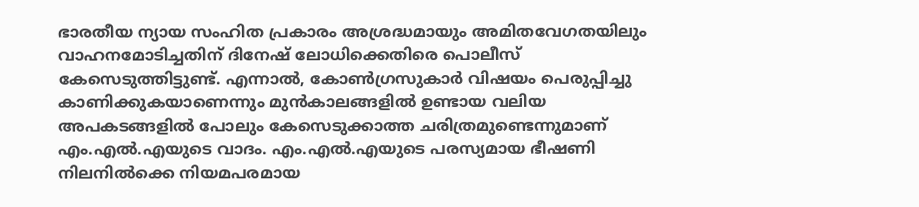ഭാരതീയ ന്യായ സംഹിത പ്രകാരം അശ്രദ്ധമായും അമിതവേഗതയിലും വാഹനമോടിച്ചതിന് ദിനേഷ് ലോധിക്കെതിരെ പൊലീസ് കേസെടുത്തിട്ടുണ്ട്. എന്നാൽ, കോൺഗ്രസുകാർ വിഷയം പെരുപ്പിച്ചു കാണിക്കുകയാണെന്നും മുൻകാലങ്ങളിൽ ഉണ്ടായ വലിയ അപകടങ്ങളിൽ പോലും കേസെടുക്കാത്ത ചരിത്രമുണ്ടെന്നുമാണ് എം.എൽ.എയുടെ വാദം. എം.എൽ.എയുടെ പരസ്യമായ ഭീഷണി നിലനിൽക്കെ നിയമപരമായ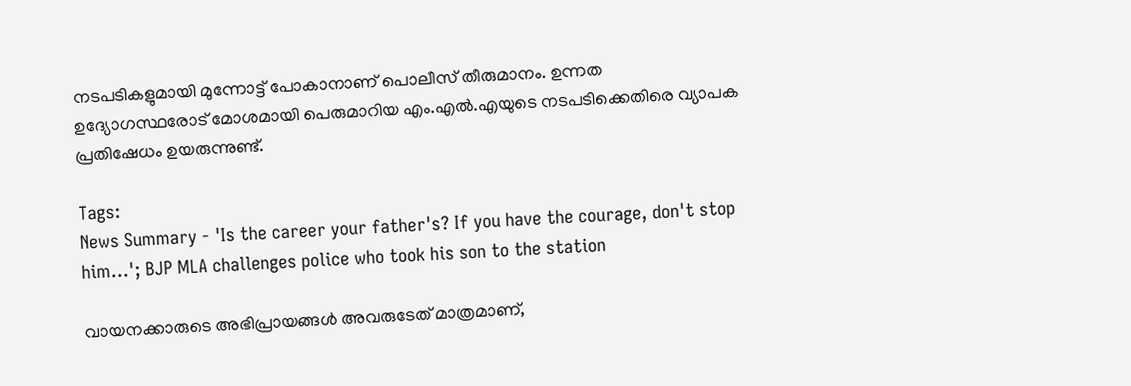നടപടികളുമായി മുന്നോട്ട് പോകാനാണ് പൊലീസ് തീരുമാനം. ഉന്നത ഉദ്യോഗസ്ഥരോട് മോശമായി പെരുമാറിയ എം.എൽ.എയുടെ നടപടിക്കെതിരെ വ്യാപക പ്രതിഷേധം ഉയരുന്നുണ്ട്.

Tags:
News Summary - 'Is the career your father's? If you have the courage, don't stop him...'; BJP MLA challenges police who took his son to the station

വായനക്കാരുടെ അഭിപ്രായങ്ങള്‍ അവരുടേത് മാത്രമാണ്,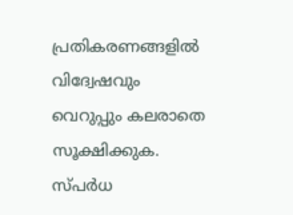പ്രതികരണങ്ങളിൽ വിദ്വേഷവും വെറുപ്പും കലരാതെ സൂക്ഷിക്കുക. സ്പർധ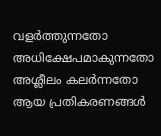വളർത്തുന്നതോ അധിക്ഷേപമാകുന്നതോ അശ്ലീലം കലർന്നതോ ആയ പ്രതികരണങ്ങൾ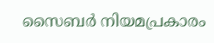സൈബർ നിയമപ്രകാരം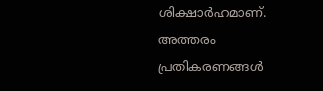ശിക്ഷാർഹമാണ്. അത്തരം പ്രതികരണങ്ങൾ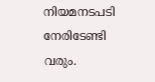നിയമനടപടി നേരിടേണ്ടി വരും.